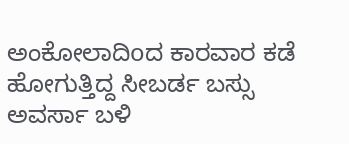ಅಂಕೋಲಾದಿoದ ಕಾರವಾರ ಕಡೆ ಹೋಗುತ್ತಿದ್ದ ಸೀಬರ್ಡ ಬಸ್ಸು ಅವರ್ಸಾ ಬಳಿ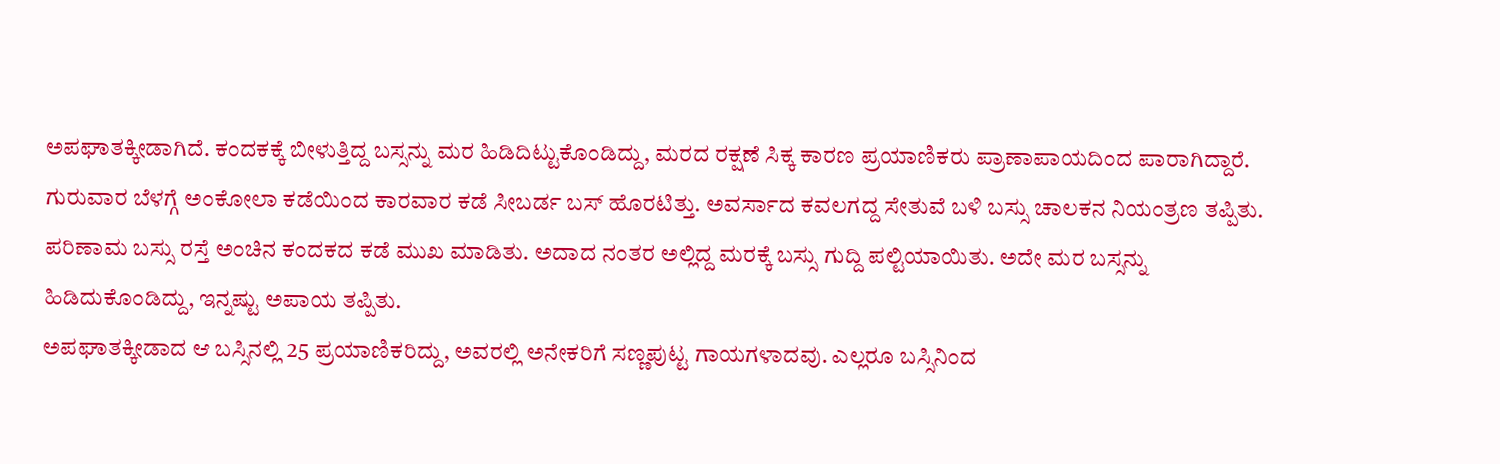ಅಪಘಾತಕ್ಕೀಡಾಗಿದೆ. ಕಂದಕಕ್ಕೆ ಬೀಳುತ್ತಿದ್ದ ಬಸ್ಸನ್ನು ಮರ ಹಿಡಿದಿಟ್ಟುಕೊಂಡಿದ್ದು, ಮರದ ರಕ್ಷಣೆ ಸಿಕ್ಕ ಕಾರಣ ಪ್ರಯಾಣಿಕರು ಪ್ರಾಣಾಪಾಯದಿಂದ ಪಾರಾಗಿದ್ದಾರೆ.
ಗುರುವಾರ ಬೆಳಗ್ಗೆ ಅಂಕೋಲಾ ಕಡೆಯಿಂದ ಕಾರವಾರ ಕಡೆ ಸೀಬರ್ಡ ಬಸ್ ಹೊರಟಿತ್ತು. ಅವರ್ಸಾದ ಕವಲಗದ್ದ ಸೇತುವೆ ಬಳಿ ಬಸ್ಸು ಚಾಲಕನ ನಿಯಂತ್ರಣ ತಪ್ಪಿತು. ಪರಿಣಾಮ ಬಸ್ಸು ರಸ್ತೆ ಅಂಚಿನ ಕಂದಕದ ಕಡೆ ಮುಖ ಮಾಡಿತು. ಅದಾದ ನಂತರ ಅಲ್ಲಿದ್ದ ಮರಕ್ಕೆ ಬಸ್ಸು ಗುದ್ದಿ ಪಲ್ಟಿಯಾಯಿತು. ಅದೇ ಮರ ಬಸ್ಸನ್ನು ಹಿಡಿದುಕೊಂಡಿದ್ದು, ಇನ್ನಷ್ಟು ಅಪಾಯ ತಪ್ಪಿತು.
ಅಪಘಾತಕ್ಕೀಡಾದ ಆ ಬಸ್ಸಿನಲ್ಲಿ 25 ಪ್ರಯಾಣಿಕರಿದ್ದು, ಅವರಲ್ಲಿ ಅನೇಕರಿಗೆ ಸಣ್ಣಪುಟ್ಟ ಗಾಯಗಳಾದವು. ಎಲ್ಲರೂ ಬಸ್ಸಿನಿಂದ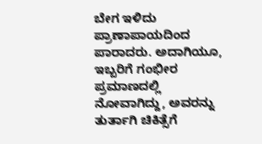ಬೇಗ ಇಳಿದು ಪ್ರಾಣಾಪಾಯದಿಂದ ಪಾರಾದರು. ಅದಾಗಿಯೂ, ಇಬ್ಬರಿಗೆ ಗಂಭೀರ ಪ್ರಮಾಣದಲ್ಲಿ ನೋವಾಗಿದ್ದು, ಅವರನ್ನು ತುರ್ತಾಗಿ ಚಿಕಿತ್ಸೆಗೆ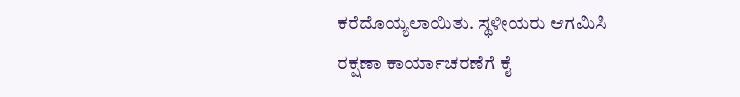ಕರೆದೊಯ್ಯಲಾಯಿತು. ಸ್ಥಳೀಯರು ಆಗಮಿಸಿ ರಕ್ಷಣಾ ಕಾರ್ಯಾಚರಣೆಗೆ ಕೈ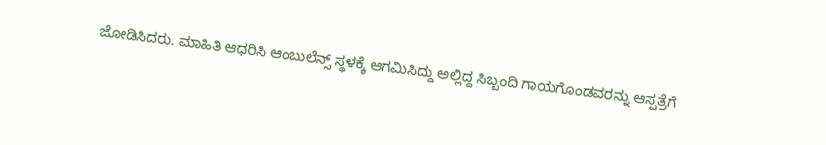ಜೋಡಿಸಿದರು. ಮಾಹಿತಿ ಆಧರಿಸಿ ಆಂಬುಲೆನ್ಸ್ ಸ್ಥಳಕ್ಕೆ ಆಗಮಿಸಿದ್ದು ಅಲ್ಲಿದ್ದ ಸಿಬ್ಬಂದಿ ಗಾಯಗೊಂಡವರನ್ನು ಆಸ್ಪತ್ರೆಗೆ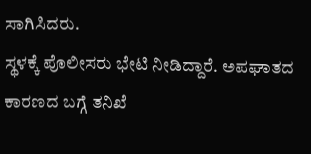ಸಾಗಿಸಿದರು.
ಸ್ಥಳಕ್ಕೆ ಪೊಲೀಸರು ಭೇಟಿ ನೀಡಿದ್ದಾರೆ. ಅಪಘಾತದ ಕಾರಣದ ಬಗ್ಗೆ ತನಿಖೆ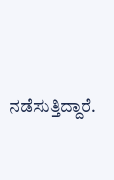ನಡೆಸುತ್ತಿದ್ದಾರೆ.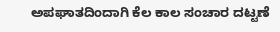ಅಪಘಾತದಿಂದಾಗಿ ಕೆಲ ಕಾಲ ಸಂಚಾರ ದಟ್ಟಣೆ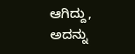ಆಗಿದ್ದು, ಅದನ್ನು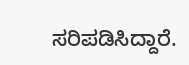ಸರಿಪಡಿಸಿದ್ದಾರೆ.